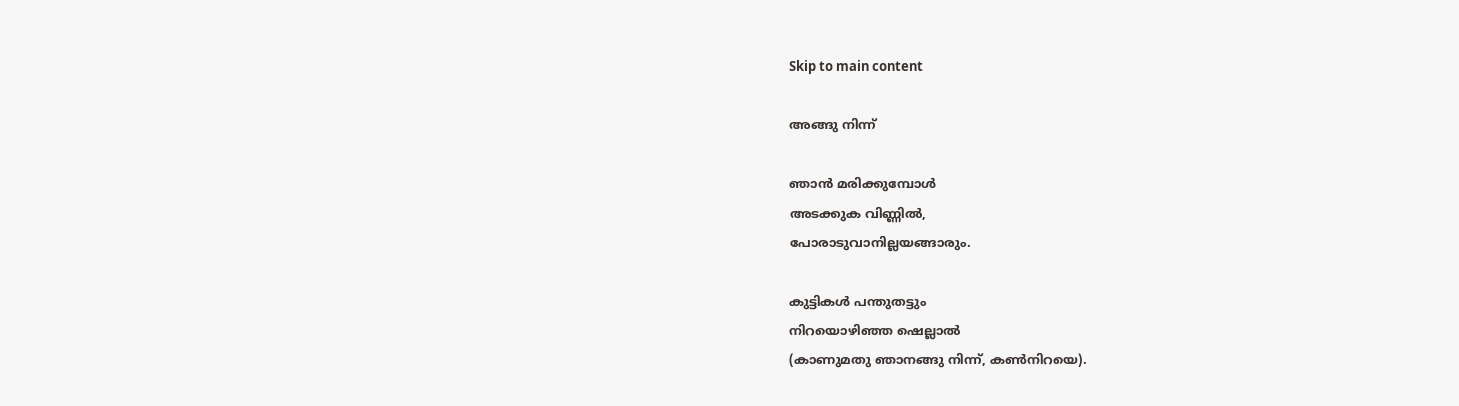Skip to main content

അങ്ങു നിന്ന്

ഞാന്‍ മരിക്കുമ്പോള്‍
അടക്കുക വിണ്ണില്‍,
പോരാടുവാനില്ലയങ്ങാരും.

കുട്ടികള്‍ പന്തുതട്ടും
നിറയൊഴിഞ്ഞ ഷെല്ലാല്‍
(കാണുമതു ഞാനങ്ങു നിന്ന്, കണ്‍നിറയെ).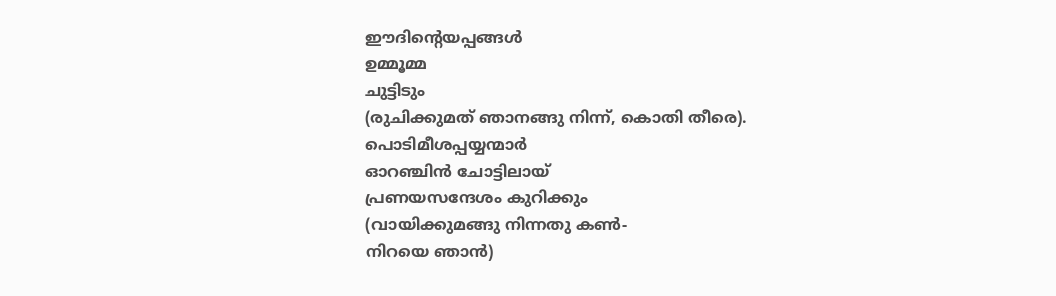ഈദിന്റെയപ്പങ്ങള്‍
ഉമ്മൂമ്മ
ചുട്ടിടും
(രുചിക്കുമത് ഞാനങ്ങു നിന്ന്, കൊതി തീരെ).
പൊടിമീശപ്പയ്യന്മാര്‍
ഓറഞ്ചിന്‍ ചോട്ടിലായ്
പ്രണയസന്ദേശം കുറിക്കും
(വായിക്കുമങ്ങു നിന്നതു കണ്‍-
നിറയെ ഞാന്‍)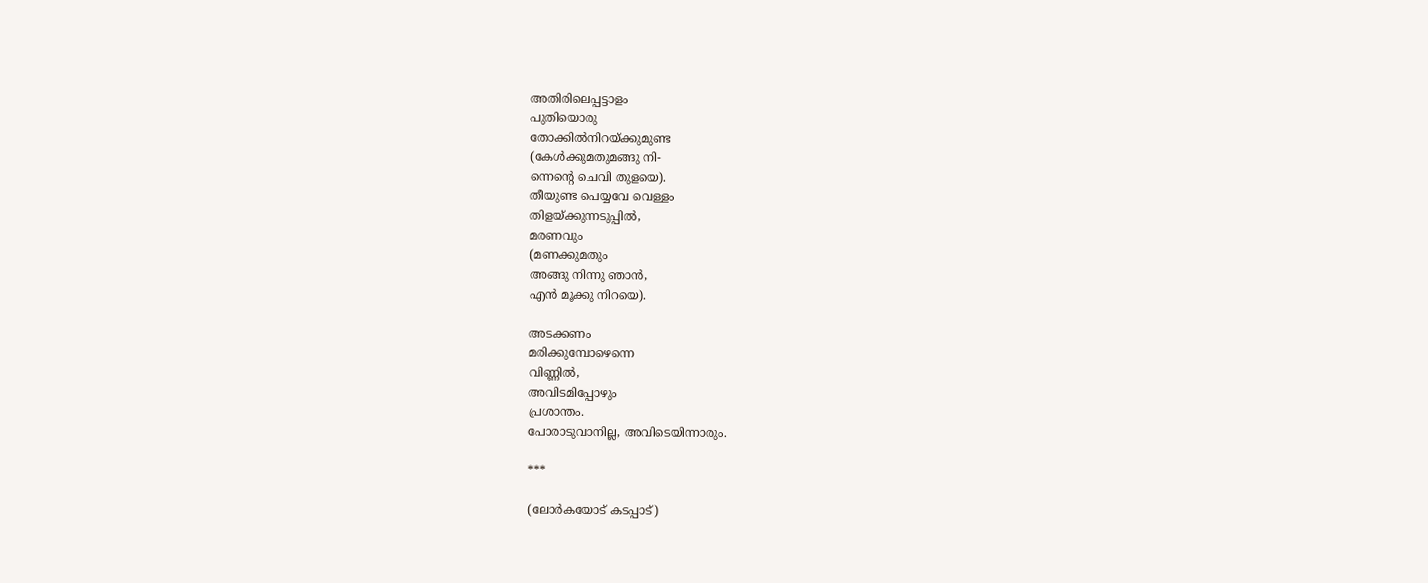അതിരിലെപ്പട്ടാളം
പുതിയൊരു
തോക്കില്‍നിറയ്ക്കുമുണ്ട
(കേള്‍ക്കുമതുമങ്ങു നി-
ന്നെന്റെ ചെവി തുളയെ).
തീയുണ്ട പെയ്യവേ വെള്ളം
തിളയ്ക്കുന്നടുപ്പില്‍,
മരണവും
(മണക്കുമതും
അങ്ങു നിന്നു ഞാന്‍,
എന്‍ മൂക്കു നിറയെ).

അടക്കണം
മരിക്കുമ്പോഴെന്നെ
വിണ്ണില്‍,
അവിടമിപ്പോഴും
പ്രശാന്തം.
പോരാടുവാനില്ല, അവിടെയിന്നാരും.

***

(ലോര്‍കയോട് കടപ്പാട്)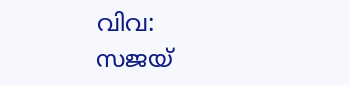വിവ: സജയ്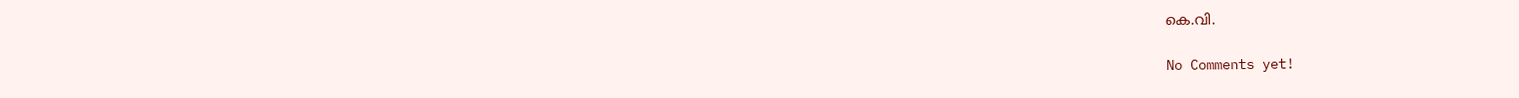കെ.വി.

No Comments yet!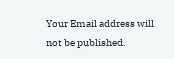Your Email address will not be published.